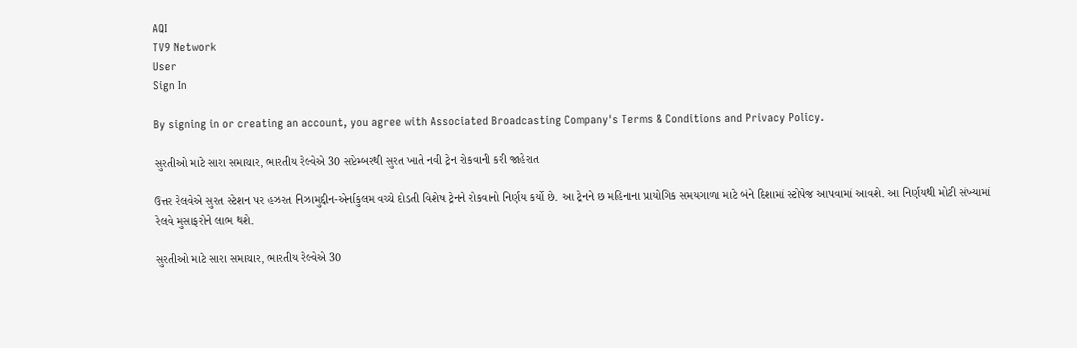AQI
TV9 Network
User
Sign In

By signing in or creating an account, you agree with Associated Broadcasting Company's Terms & Conditions and Privacy Policy.

સુરતીઓ માટે સારા સમાચાર, ભારતીય રેલ્વેએ 30 સપ્ટેમ્બરથી સુરત ખાતે નવી ટ્રેન રોકવાની કરી જાહેરાત

ઉત્તર રેલવેએ સુરત સ્ટેશન પર હઝરત નિઝામુદ્દીન-એર્નાકુલમ વચ્ચે દોડતી વિશેષ ટ્રેનને રોકવાનો નિર્ણય કર્યો છે. આ ટ્રેનને છ મહિનાના પ્રાયોગિક સમયગાળા માટે બંને દિશામાં સ્ટોપેજ આપવામાં આવશે. આ નિર્ણયથી મોટી સંખ્યામાં રેલવે મુસાફરોને લાભ થશે.

સુરતીઓ માટે સારા સમાચાર, ભારતીય રેલ્વેએ 30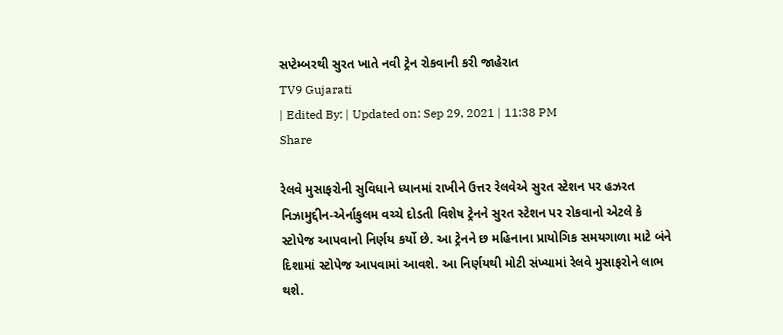સપ્ટેમ્બરથી સુરત ખાતે નવી ટ્રેન રોકવાની કરી જાહેરાત
TV9 Gujarati
| Edited By: | Updated on: Sep 29, 2021 | 11:38 PM
Share

રેલવે મુસાફરોની સુવિધાને ધ્યાનમાં રાખીને ઉત્તર રેલવેએ સુરત સ્ટેશન પર હઝરત નિઝામુદ્દીન-એર્નાકુલમ વચ્ચે દોડતી વિશેષ ટ્રેનને સુરત સ્ટેશન પર રોકવાનો એટલે કે સ્ટોપેજ આપવાનો નિર્ણય કર્યો છે. આ ટ્રેનને છ મહિનાના પ્રાયોગિક સમયગાળા માટે બંને દિશામાં સ્ટોપેજ આપવામાં આવશે. આ નિર્ણયથી મોટી સંખ્યામાં રેલવે મુસાફરોને લાભ થશે.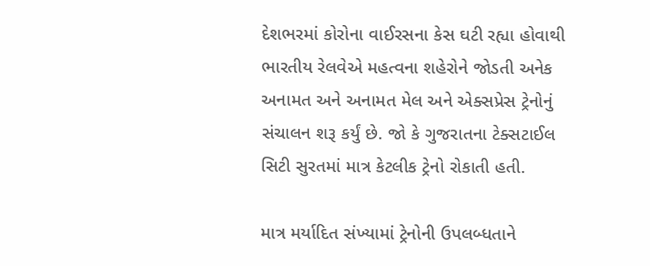દેશભરમાં કોરોના વાઈરસના કેસ ઘટી રહ્યા હોવાથી ભારતીય રેલવેએ મહત્વના શહેરોને જોડતી અનેક અનામત અને અનામત મેલ અને એક્સપ્રેસ ટ્રેનોનું સંચાલન શરૂ કર્યું છે. જો કે ગુજરાતના ટેક્સટાઈલ સિટી સુરતમાં માત્ર કેટલીક ટ્રેનો રોકાતી હતી.

માત્ર મર્યાદિત સંખ્યામાં ટ્રેનોની ઉપલબ્ધતાને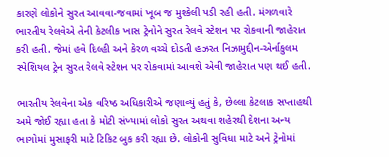કારણે લોકોને સુરત આવવા-જવામાં ખૂબ જ મુશ્કેલી પડી રહી હતી. મંગળવારે ભારતીય રેલવેએ તેની કેટલીક ખાસ ટ્રેનોને સુરત રેલવે સ્ટેશન પર રોકવાની જાહેરાત કરી હતી. જેમાં હવે દિલ્હી અને કેરળ વચ્ચે દોડતી હઝરત નિઝામુદ્દીન-એર્નાકુલમ સ્પેશિયલ ટ્રેન સુરત રેલવે સ્ટેશન પર રોકવામાં આવશે એવી જાહેરાત પણ થઈ હતી.

ભારતીય રેલવેના એક વરિષ્ઠ અધિકારીએ જણાવ્યું હતું કે, છેલ્લા કેટલાક સપ્તાહથી અમે જોઈ રહ્યા હતા કે મોટી સંખ્યામાં લોકો સુરત અથવા શહેરથી દેશના અન્ય ભાગોમાં મુસાફરી માટે ટિકિટ બુક કરી રહ્યા છે. લોકોની સુવિધા માટે અને ટ્રેનોમાં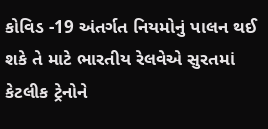કોવિડ -19 અંતર્ગત નિયમોનું પાલન થઈ શકે તે માટે ભારતીય રેલવેએ સુરતમાં કેટલીક ટ્રેનોને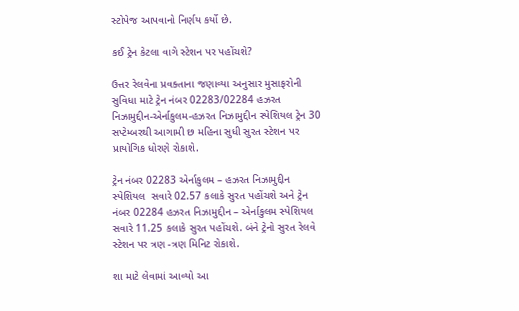સ્ટોપેજ આપવાનો નિર્ણય કર્યો છે.

કઈ ટ્રેન કેટલા વાગે સ્ટેશન પર પહોંચશે?

ઉત્તર રેલવેના પ્રવક્તાના જણાવ્યા અનુસાર મુસાફરોની સુવિધા માટે ટ્રેન નંબર 02283/02284 હઝરત નિઝામુદ્દીન-એર્નાકુલમ-હઝરત નિઝામુદ્દીન સ્પેશિયલ ટ્રેન 30 સપ્ટેમ્બરથી આગામી છ મહિના સુધી સુરત સ્ટેશન પર પ્રાયોગિક ધોરણે રોકાશે.

ટ્રેન નંબર 02283 એર્નાકુલમ – હઝરત નિઝામુદ્દીન સ્પેશિયલ  સવારે 02.57 કલાકે સુરત પહોંચશે અને ટ્રેન નંબર 02284 હઝરત નિઝામુદ્દીન – એર્નાકુલમ સ્પેશિયલ સવારે 11.25 કલાકે સુરત પહોંચશે. બંને ટ્રેનો સુરત રેલવે સ્ટેશન પર ત્રણ -ત્રણ મિનિટ રોકાશે.

શા માટે લેવામાં આવ્યો આ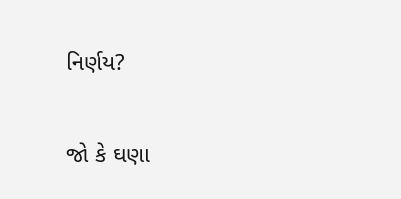નિર્ણય?

જો કે ઘણા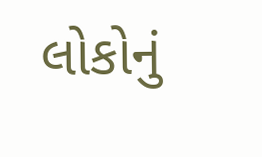લોકોનું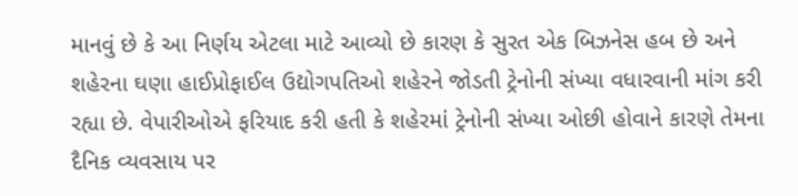માનવું છે કે આ નિર્ણય એટલા માટે આવ્યો છે કારણ કે સુરત એક બિઝનેસ હબ છે અને શહેરના ઘણા હાઈપ્રોફાઈલ ઉદ્યોગપતિઓ શહેરને જોડતી ટ્રેનોની સંખ્યા વધારવાની માંગ કરી રહ્યા છે. વેપારીઓએ ફરિયાદ કરી હતી કે શહેરમાં ટ્રેનોની સંખ્યા ઓછી હોવાને કારણે તેમના દૈનિક વ્યવસાય પર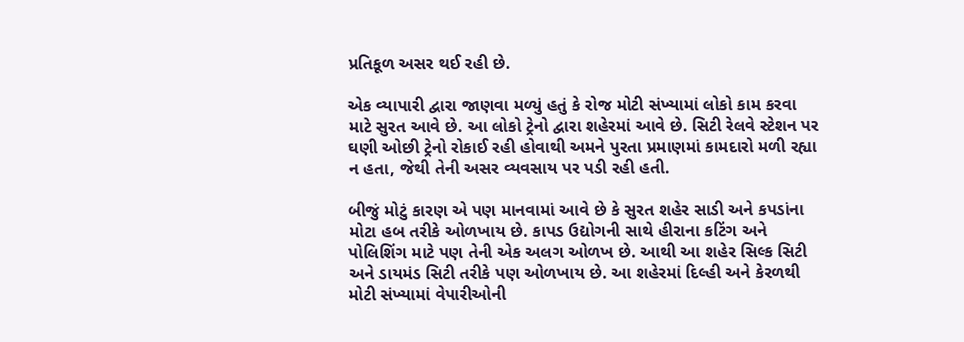પ્રતિકૂળ અસર થઈ રહી છે.

એક વ્યાપારી દ્વારા જાણવા મળ્યું હતું કે રોજ મોટી સંખ્યામાં લોકો કામ કરવા માટે સુરત આવે છે. આ લોકો ટ્રેનો દ્વારા શહેરમાં આવે છે. સિટી રેલવે સ્ટેશન પર ઘણી ઓછી ટ્રેનો રોકાઈ રહી હોવાથી અમને પુરતા પ્રમાણમાં કામદારો મળી રહ્યા ન હતા, જેથી તેની અસર વ્યવસાય પર પડી રહી હતી.

બીજું મોટું કારણ એ પણ માનવામાં આવે છે કે સુરત શહેર સાડી અને કપડાંના મોટા હબ તરીકે ઓળખાય છે. કાપડ ઉદ્યોગની સાથે હીરાના કટિંગ અને પોલિશિંગ માટે પણ તેની એક અલગ ઓળખ છે. આથી આ શહેર સિલ્ક સિટી અને ડાયમંડ સિટી તરીકે પણ ઓળખાય છે. આ શહેરમાં દિલ્હી અને કેરળથી મોટી સંખ્યામાં વેપારીઓની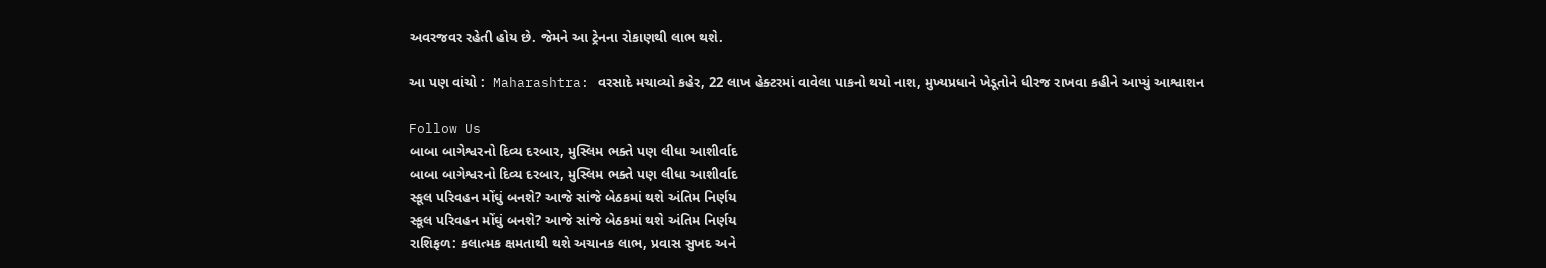અવરજવર રહેતી હોય છે. જેમને આ ટ્રેનના રોકાણથી લાભ થશે.

આ પણ વાંચો :  Maharashtra: વરસાદે મચાવ્યો કહેર, 22 લાખ હેક્ટરમાં વાવેલા પાકનો થયો નાશ, મુખ્યપ્રધાને ખેડૂતોને ધીરજ રાખવા કહીને આપ્યું આશ્વાશન

Follow Us
બાબા બાગેશ્વરનો દિવ્ય દરબાર, મુસ્લિમ ભક્તે પણ લીધા આશીર્વાદ
બાબા બાગેશ્વરનો દિવ્ય દરબાર, મુસ્લિમ ભક્તે પણ લીધા આશીર્વાદ
સ્કૂલ પરિવહન મોંઘું બનશે? આજે સાંજે બેઠકમાં થશે અંતિમ નિર્ણય
સ્કૂલ પરિવહન મોંઘું બનશે? આજે સાંજે બેઠકમાં થશે અંતિમ નિર્ણય
રાશિફળ: કલાત્મક ક્ષમતાથી થશે અચાનક લાભ, પ્રવાસ સુખદ અને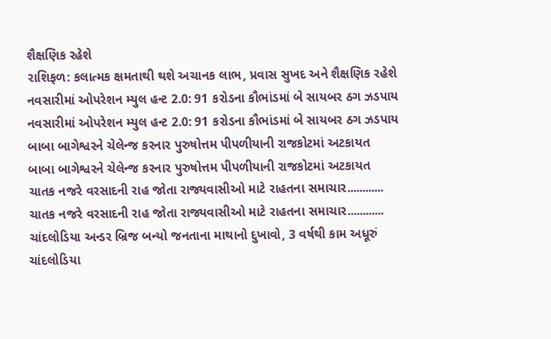શૈક્ષણિક રહેશે
રાશિફળ: કલાત્મક ક્ષમતાથી થશે અચાનક લાભ, પ્રવાસ સુખદ અને શૈક્ષણિક રહેશે
નવસારીમાં ઓપરેશન મ્યુલ હન્ટ 2.0: 91 કરોડના કૌભાંડમાં બે સાયબર ઠગ ઝડપાય
નવસારીમાં ઓપરેશન મ્યુલ હન્ટ 2.0: 91 કરોડના કૌભાંડમાં બે સાયબર ઠગ ઝડપાય
બાબા બાગેશ્વરને ચેલેન્જ કરનાર પુરુષોત્તમ પીપળીયાની રાજકોટમાં અટકાયત
બાબા બાગેશ્વરને ચેલેન્જ કરનાર પુરુષોત્તમ પીપળીયાની રાજકોટમાં અટકાયત
ચાતક નજરે વરસાદની રાહ જોતા રાજ્યવાસીઓ માટે રાહતના સમાચાર............
ચાતક નજરે વરસાદની રાહ જોતા રાજ્યવાસીઓ માટે રાહતના સમાચાર............
ચાંદલોડિયા અન્ડર બ્રિજ બન્યો જનતાના માથાનો દુખાવો, 3 વર્ષથી કામ અધૂરું
ચાંદલોડિયા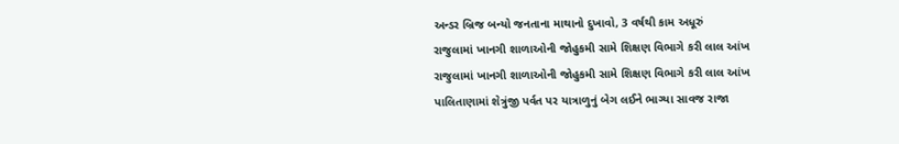અન્ડર બ્રિજ બન્યો જનતાના માથાનો દુખાવો, 3 વર્ષથી કામ અધૂરું
રાજુલામાં ખાનગી શાળાઓની જોહુકમી સામે શિક્ષણ વિભાગે કરી લાલ આંખ
રાજુલામાં ખાનગી શાળાઓની જોહુકમી સામે શિક્ષણ વિભાગે કરી લાલ આંખ
પાલિતાણામાં શેત્રુંજી પર્વત પર યાત્રાળુનું બેગ લઈને ભાગ્યા સાવજ રાજા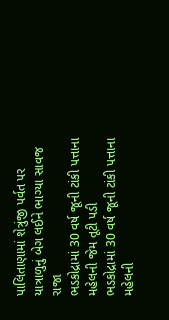પાલિતાણામાં શેત્રુંજી પર્વત પર યાત્રાળુનું બેગ લઈને ભાગ્યા સાવજ રાજા
ભડકોદ્રામાં 30 વર્ષ જૂની ટાંકી પત્તાના મહેલની જેમ તૂટી પડી
ભડકોદ્રામાં 30 વર્ષ જૂની ટાંકી પત્તાના મહેલની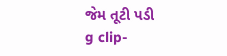જેમ તૂટી પડી
g clip-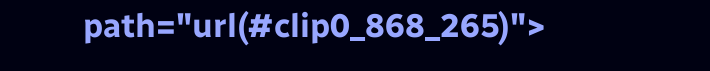path="url(#clip0_868_265)">